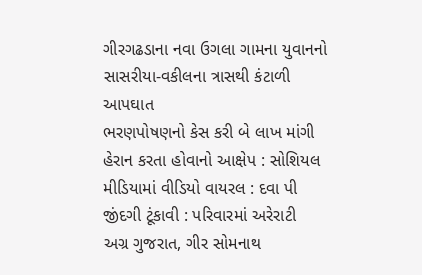ગીરગઢડાના નવા ઉગલા ગામના યુવાનનો સાસરીયા-વકીલના ત્રાસથી કંટાળી આપઘાત
ભરણપોષણનો કેસ કરી બે લાખ માંગી હેરાન કરતા હોવાનો આક્ષેપ : સોશિયલ મીડિયામાં વીડિયો વાયરલ : દવા પી જીંદગી ટૂંકાવી : પરિવારમાં અરેરાટી
અગ્ર ગુજરાત, ગીર સોમનાથ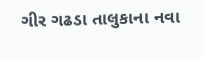ગીર ગઢડા તાલુકાના નવા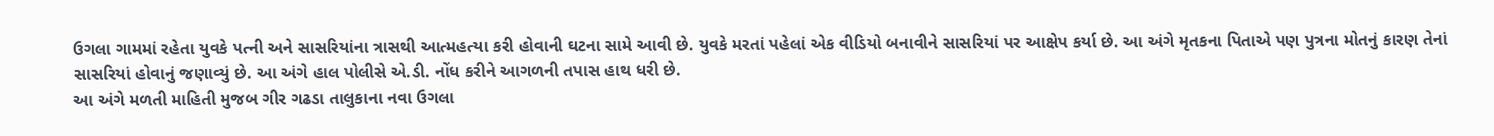ઉગલા ગામમાં રહેતા યુવકે પત્ની અને સાસરિયાંના ત્રાસથી આત્મહત્યા કરી હોવાની ઘટના સામે આવી છે. યુવકે મરતાં પહેલાં એક વીડિયો બનાવીને સાસરિયાં પર આક્ષેપ કર્યા છે. આ અંગે મૃતકના પિતાએ પણ પુત્રના મોતનું કારણ તેનાં સાસરિયાં હોવાનું જણાવ્યું છે. આ અંગે હાલ પોલીસે એ.ડી. નોંધ કરીને આગળની તપાસ હાથ ધરી છે.
આ અંગે મળતી માહિતી મુજબ ગીર ગઢડા તાલુકાના નવા ઉગલા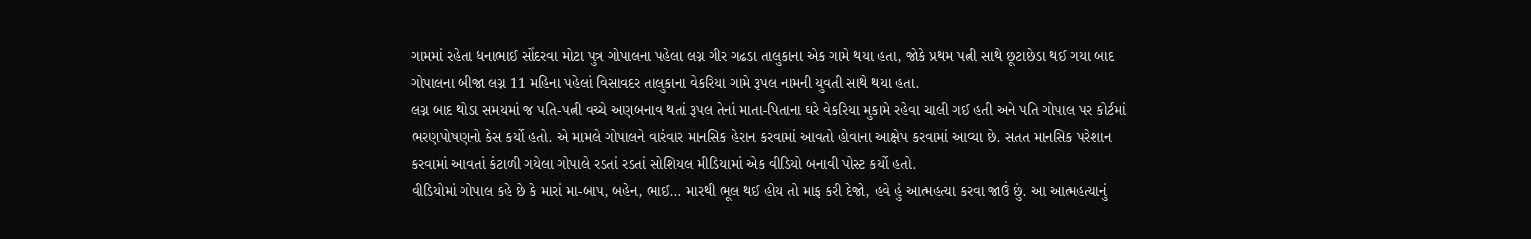ગામમાં રહેતા ધનાભાઈ સોંદરવા મોટા પુત્ર ગોપાલના પહેલા લગ્ન ગીર ગઢડા તાલુકાના એક ગામે થયા હતા, જોકે પ્રથમ પત્ની સાથે છૂટાછેડા થઈ ગયા બાદ ગોપાલના બીજા લગ્ન 11 મહિના પહેલાં વિસાવદર તાલુકાના વેકરિયા ગામે રૂપલ નામની યુવતી સાથે થયા હતા.
લગ્ન બાદ થોડા સમયમાં જ પતિ-પત્ની વચ્ચે અણબનાવ થતાં રૂપલ તેનાં માતા-પિતાના ઘરે વેકરિયા મુકામે રહેવા ચાલી ગઈ હતી અને પતિ ગોપાલ પર કોર્ટમાં ભરણપોષણનો કેસ કર્યો હતો. એ મામલે ગોપાલને વારંવાર માનસિક હેરાન કરવામાં આવતો હોવાના આક્ષેપ કરવામાં આવ્યા છે. સતત માનસિક પરેશાન કરવામાં આવતાં કંટાળી ગયેલા ગોપાલે રડતાં રડતાં સોશિયલ મીડિયામાં એક વીડિયો બનાવી પોસ્ટ કર્યો હતો.
વીડિયોમાં ગોપાલ કહે છે કે મારાં મા-બાપ, બહેન, ભાઈ… મારથી ભૂલ થઈ હોય તો માફ કરી દેજો, હવે હું આત્મહત્યા કરવા જાઉં છું. આ આત્મહત્યાનું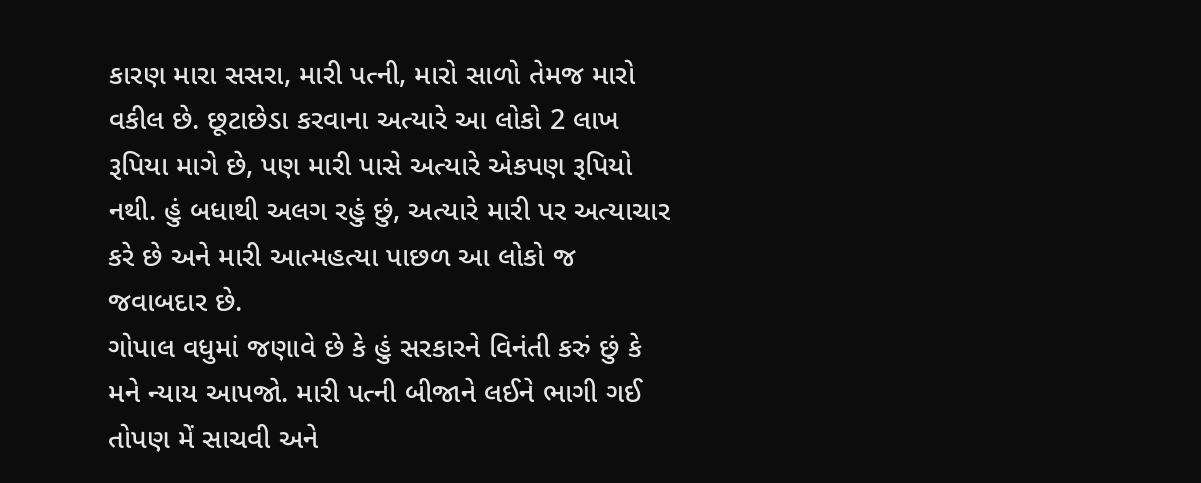કારણ મારા સસરા, મારી પત્ની, મારો સાળો તેમજ મારો વકીલ છે. છૂટાછેડા કરવાના અત્યારે આ લોકો 2 લાખ રૂપિયા માગે છે, પણ મારી પાસે અત્યારે એકપણ રૂપિયો નથી. હું બધાથી અલગ રહું છું, અત્યારે મારી પર અત્યાચાર કરે છે અને મારી આત્મહત્યા પાછળ આ લોકો જ જવાબદાર છે.
ગોપાલ વધુમાં જણાવે છે કે હું સરકારને વિનંતી કરું છું કે મને ન્યાય આપજો. મારી પત્ની બીજાને લઈને ભાગી ગઈ તોપણ મેં સાચવી અને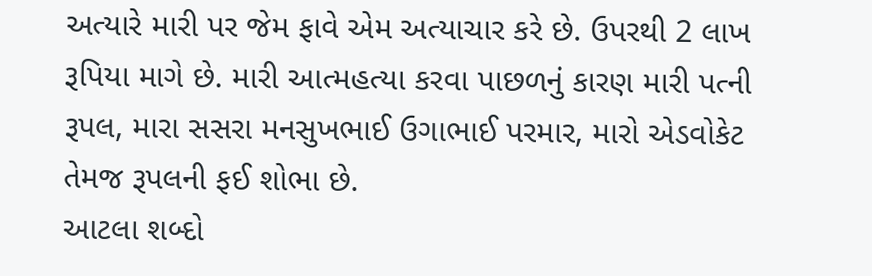અત્યારે મારી પર જેમ ફાવે એમ અત્યાચાર કરે છે. ઉપરથી 2 લાખ રૂપિયા માગે છે. મારી આત્મહત્યા કરવા પાછળનું કારણ મારી પત્ની રૂપલ, મારા સસરા મનસુખભાઈ ઉગાભાઈ પરમાર, મારો એડવોકેટ તેમજ રૂપલની ફઈ શોભા છે.
આટલા શબ્દો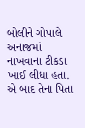બોલીને ગોપાલે અનાજમાં નાખવાના ટીકડા ખાઈ લીધા હતા. એ બાદ તેના પિતા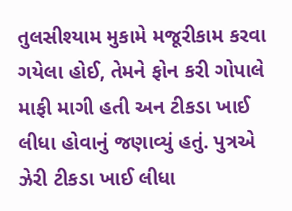તુલસીશ્યામ મુકામે મજૂરીકામ કરવા ગયેલા હોઈ, તેમને ફોન કરી ગોપાલે માફી માગી હતી અન ટીકડા ખાઈ લીધા હોવાનું જણાવ્યું હતું. પુત્રએ ઝેરી ટીકડા ખાઈ લીધા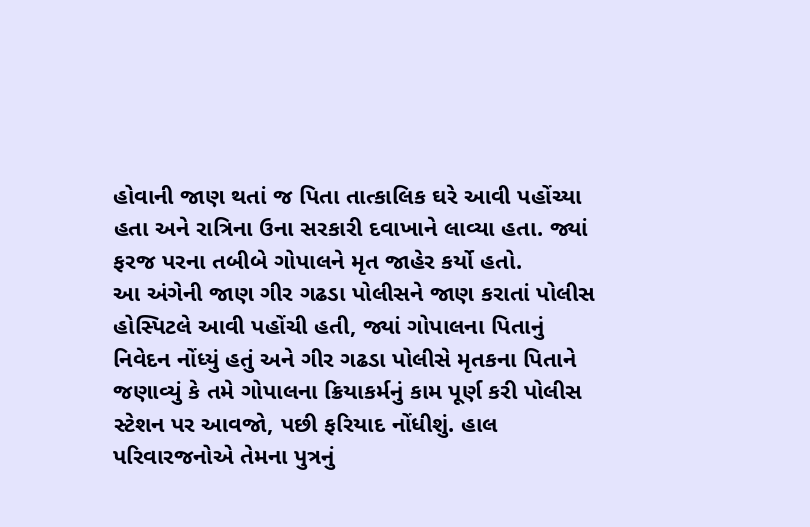હોવાની જાણ થતાં જ પિતા તાત્કાલિક ઘરે આવી પહોંચ્યા હતા અને રાત્રિના ઉના સરકારી દવાખાને લાવ્યા હતા. જ્યાં ફરજ પરના તબીબે ગોપાલને મૃત જાહેર કર્યો હતો.
આ અંગેની જાણ ગીર ગઢડા પોલીસને જાણ કરાતાં પોલીસ હોસ્પિટલે આવી પહોંચી હતી, જ્યાં ગોપાલના પિતાનું નિવેદન નોંધ્યું હતું અને ગીર ગઢડા પોલીસે મૃતકના પિતાને જણાવ્યું કે તમે ગોપાલના ક્રિયાકર્મનું કામ પૂર્ણ કરી પોલીસ સ્ટેશન પર આવજો, પછી ફરિયાદ નોંધીશું. હાલ પરિવારજનોએ તેમના પુત્રનું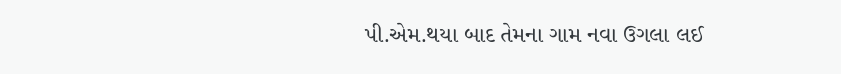પી.એમ.થયા બાદ તેમના ગામ નવા ઉગલા લઈ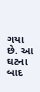ગયા છે. આ ઘટના બાદ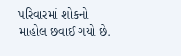પરિવારમાં શોકનો માહોલ છવાઈ ગયો છે.